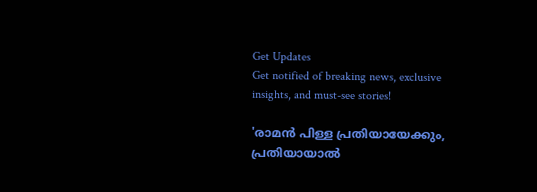Get Updates
Get notified of breaking news, exclusive insights, and must-see stories!

'രാമൻ പിള്ള പ്രതിയായേക്കും, പ്രതിയായാൽ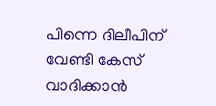പിന്നെ ദിലീപിന് വേണ്ടി കേസ് വാദിക്കാൻ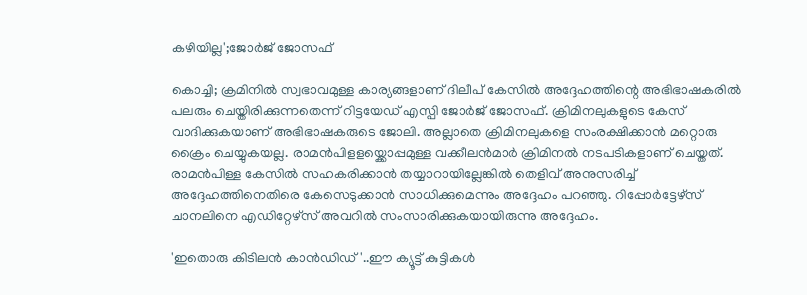കഴിയില്ല';ജോർജ് ജോസഫ്

കൊച്ചി; ക്രമിനിൽ സ്വഭാവമുള്ള കാര്യങ്ങളാണ് ദിലീപ് കേസിൽ അദ്ദേഹത്തിന്റെ അഭിഭാഷകരിൽ പലരും ചെയ്തിരിക്കുന്നതെന്ന് റിട്ടയേഡ് എസ്പി ജോർജ് ജോസഫ്. ക്രിമിനലുകളുടെ കേസ് വാദിക്കുകയാണ് അഭിഭാഷകരുടെ ജോലി. അല്ലാതെ ക്രിമിനലുകളെ സംരക്ഷിക്കാൻ മറ്റൊരു ക്രൈം ചെയ്യുകയല്ല. രാമൻപിളളയ്ക്കൊപ്പമുള്ള വക്കീലൻമാർ ക്രിമിനൽ നടപടികളാണ് ചെയ്തത്. രാമൻപിള്ള കേസിൽ സഹകരിക്കാൻ തയ്യാറായില്ലേങ്കിൽ തെളിവ് അനുസരിച്ച് അദ്ദേഹത്തിനെതിരെ കേസെടുക്കാൻ സാധിക്കുമെന്നും അദ്ദേഹം പറഞ്ഞു. റിപ്പോർട്ടേഴ്സ് ചാനലിനെ എഡിറ്റേഴ്സ് അവറിൽ സംസാരിക്കുകയായിരുന്നു അദ്ദേഹം.

'ഇതൊരു കിടിലൻ കാൻഡിഡ്'..ഈ ക്യൂട്ട് കുട്ടികൾ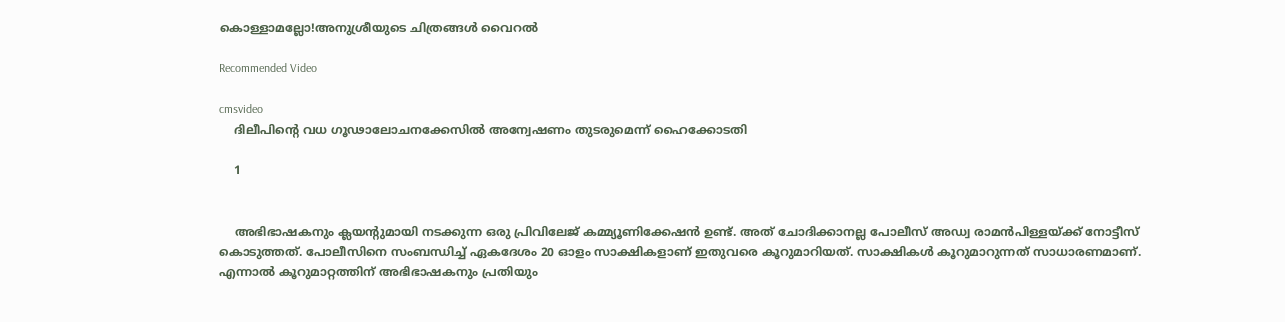കൊള്ളാമല്ലോ!അനുശ്രീയുടെ ചിത്രങ്ങൾ വൈറൽ

Recommended Video

cmsvideo
    ദിലീപിന്റെ വധ ഗൂഢാലോചനക്കേസില്‍ അന്വേഷണം തുടരുമെന്ന് ഹൈക്കോടതി

    1


    അഭിഭാഷകനും ക്ലയന്റുമായി നടക്കുന്ന ഒരു പ്രിവിലേജ് കമ്മ്യൂണിക്കേഷൻ ഉണ്ട്. അത് ചോദിക്കാനല്ല പോലീസ് അഡ്വ രാമൻപിള്ളയ്ക്ക് നോട്ടീസ് കൊടുത്തത്. പോലീസിനെ സംബന്ധിച്ച് ഏകദേശം 20 ഓളം സാക്ഷികളാണ് ഇതുവരെ കൂറുമാറിയത്. സാക്ഷികൾ കൂറുമാറുന്നത് സാധാരണമാണ്. എന്നാൽ കൂറുമാറ്റത്തിന് അഭിഭാഷകനും പ്രതിയും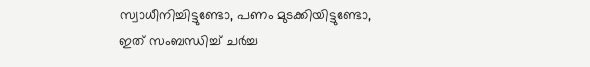സ്വാധീനിച്ചിട്ടുണ്ടോ, പണം മുടക്കിയിട്ടുണ്ടോ, ഇത് സംബന്ധിച്ച് ചർച്ച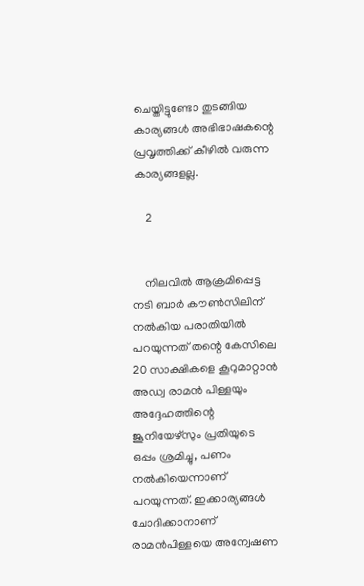ചെയ്തിട്ടുണ്ടോ തുടങ്ങിയ കാര്യങ്ങൾ അഭിഭാഷകന്റെ പ്രവൃത്തിക്ക് കീഴിൽ വരുന്ന കാര്യങ്ങളല്ല.

    2


    നിലവിൽ ആക്രമിപ്പെട്ട നടി ബാർ കൗൺസിലിന് നൽകിയ പരാതിയിൽ പറയുന്നത് തന്റെ കേസിലെ 20 സാക്ഷികളെ കൂറുമാറ്റാൻ അഡ്വ രാമൻ പിള്ളയും അദ്ദേഹത്തിന്റെ ജൂനിയേഴ്സും പ്രതിയുടെ ഒപ്പം ശ്രമിച്ചു, പണം നൽകിയെന്നാണ് പറയുന്നത്. ഇക്കാര്യങ്ങൾ ചോദിക്കാനാണ് രാമൻപിള്ളയെ അന്വേഷണ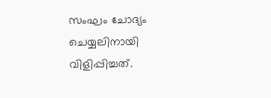സംഘം ചോദ്യം ചെയ്യലിനായി വിളിപ്പിച്ചത്.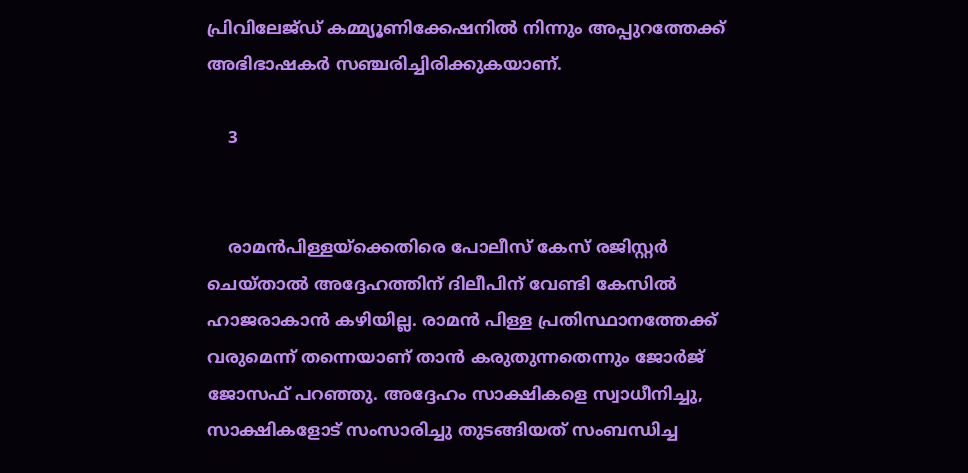പ്രിവിലേജ്ഡ് കമ്മ്യൂണിക്കേഷനിൽ നിന്നും അപ്പുറത്തേക്ക് അഭിഭാഷകർ സഞ്ചരിച്ചിരിക്കുകയാണ്.

    3


    രാമൻപിള്ളയ്ക്കെതിരെ പോലീസ് കേസ് രജിസ്റ്റർ ചെയ്താൽ അദ്ദേഹത്തിന് ദിലീപിന് വേണ്ടി കേസിൽ ഹാജരാകാൻ കഴിയില്ല. രാമൻ പിള്ള പ്രതിസ്ഥാനത്തേക്ക് വരുമെന്ന് തന്നെയാണ് താൻ കരുതുന്നതെന്നും ജോർജ് ജോസഫ് പറഞ്ഞു. അദ്ദേഹം സാക്ഷികളെ സ്വാധീനിച്ചു, സാക്ഷികളോട് സംസാരിച്ചു തുടങ്ങിയത് സംബന്ധിച്ച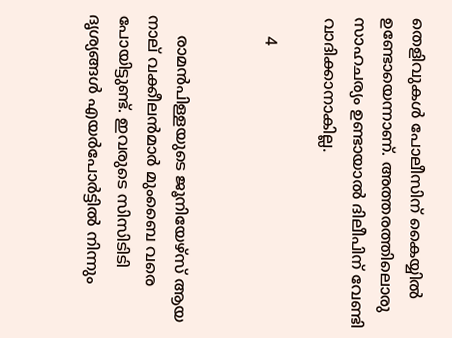തെളിവുകൾ പോലീസിന് കൈയ്യിൽ ഉണ്ടോയെന്നാണ്. അത്തരത്തിലൊരു സാഹചര്യം ഉണ്ടായാൽ ദിലീപിന് വേണ്ടി വാദിക്കാനാകില്ല.

    4


    രാമൻപിള്ളയുടെ ജൂനിയേഴ്സ് ആയ നാല് വക്കീലൻമാർ മുംബൈ വരെ പോയിട്ടുണ്ട്. ഇവരുടെ സിസിടിടി ദൃശ്യങ്ങൾ എയർപോർട്ടിൽ നിന്നും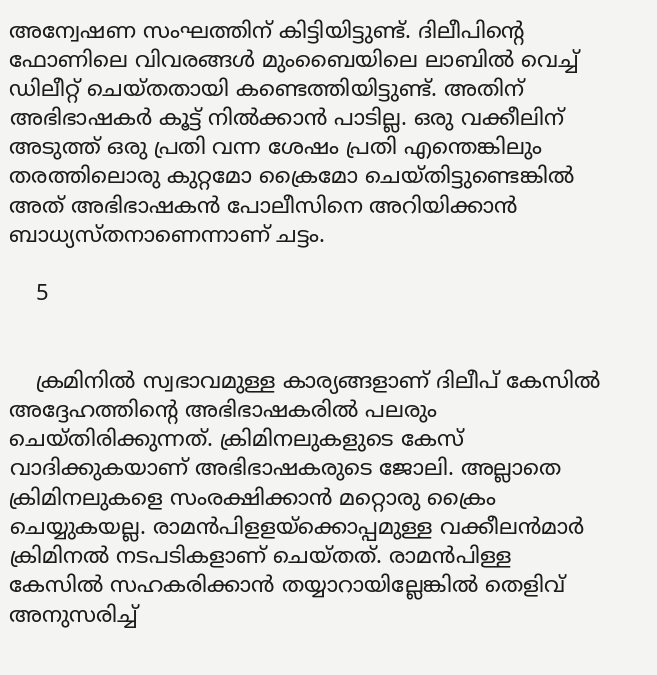അന്വേഷണ സംഘത്തിന് കിട്ടിയിട്ടുണ്ട്. ദിലീപിന്റെ ഫോണിലെ വിവരങ്ങൾ മുംബൈയിലെ ലാബിൽ വെച്ച് ഡിലീറ്റ് ചെയ്തതായി കണ്ടെത്തിയിട്ടുണ്ട്. അതിന് അഭിഭാഷകർ കൂട്ട് നിൽക്കാൻ പാടില്ല. ഒരു വക്കീലിന് അടുത്ത് ഒരു പ്രതി വന്ന ശേഷം പ്രതി എന്തെങ്കിലും തരത്തിലൊരു കുറ്റമോ ക്രൈമോ ചെയ്തിട്ടുണ്ടെങ്കിൽ അത് അഭിഭാഷകൻ പോലീസിനെ അറിയിക്കാൻ ബാധ്യസ്തനാണെന്നാണ് ചട്ടം.

    5


    ക്രമിനിൽ സ്വഭാവമുള്ള കാര്യങ്ങളാണ് ദിലീപ് കേസിൽ അദ്ദേഹത്തിന്റെ അഭിഭാഷകരിൽ പലരും ചെയ്തിരിക്കുന്നത്. ക്രിമിനലുകളുടെ കേസ് വാദിക്കുകയാണ് അഭിഭാഷകരുടെ ജോലി. അല്ലാതെ ക്രിമിനലുകളെ സംരക്ഷിക്കാൻ മറ്റൊരു ക്രൈം ചെയ്യുകയല്ല. രാമൻപിളളയ്ക്കൊപ്പമുള്ള വക്കീലൻമാർ ക്രിമിനൽ നടപടികളാണ് ചെയ്തത്. രാമൻപിള്ള കേസിൽ സഹകരിക്കാൻ തയ്യാറായില്ലേങ്കിൽ തെളിവ് അനുസരിച്ച്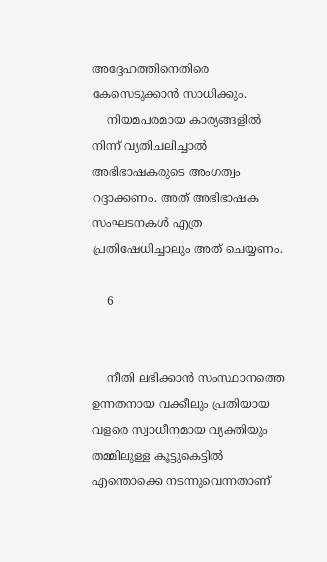അദ്ദേഹത്തിനെതിരെ കേസെടുക്കാൻ സാധിക്കും.
    നിയമപരമായ കാര്യങ്ങളിൽ നിന്ന് വ്യതിചലിച്ചാൽ അഭിഭാഷകരുടെ അംഗത്വം റദ്ദാക്കണം. അത് അഭിഭാഷക സംഘടനകൾ എത്ര പ്രതിഷേധിച്ചാലും അത് ചെയ്യണം.

    6


    നീതി ലഭിക്കാൻ സംസ്ഥാനത്തെ ഉന്നതനായ വക്കീലും പ്രതിയായ വളരെ സ്വാധീനമായ വ്യക്തിയും തമ്മിലുള്ള കൂട്ടുകെട്ടിൽ എന്തൊക്കെ നടന്നുവെന്നതാണ്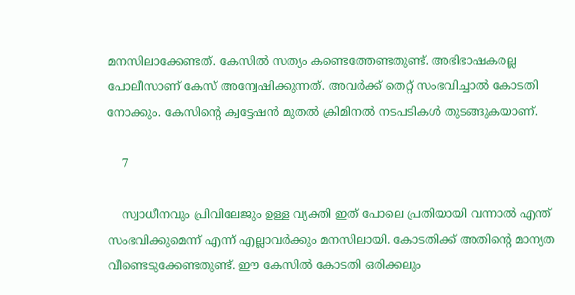മനസിലാക്കേണ്ടത്. കേസിൽ സത്യം കണ്ടെത്തേണ്ടതുണ്ട്. അഭിഭാഷകരല്ല പോലീസാണ് കേസ് അന്വേഷിക്കുന്നത്. അവർക്ക് തെറ്റ് സംഭവിച്ചാൽ കോടതി നോക്കും. കേസിന്റെ ക്വട്ടേഷൻ മുതൽ ക്രിമിനൽ നടപടികൾ തുടങ്ങുകയാണ്.

    7

    സ്വാധീനവും പ്രിവിലേജും ഉള്ള വ്യക്തി ഇത് പോലെ പ്രതിയായി വന്നാൽ എന്ത് സംഭവിക്കുമെന്ന് എന്ന് എല്ലാവർക്കും മനസിലായി. കോടതിക്ക് അതിന്റെ മാന്യത വീണ്ടെടുക്കേണ്ടതുണ്ട്. ഈ കേസിൽ കോടതി ഒരിക്കലും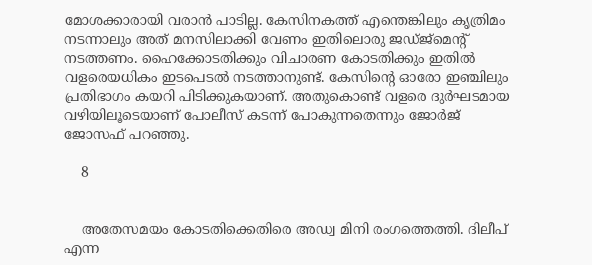മോശക്കാരായി വരാൻ പാടില്ല. കേസിനകത്ത് എന്തെങ്കിലും കൃത്രിമം നടന്നാലും അത് മനസിലാക്കി വേണം ഇതിലൊരു ജഡ്ജ്മെന്റ് നടത്തണം. ഹൈക്കോടതിക്കും വിചാരണ കോടതിക്കും ഇതിൽ വളരെയധികം ഇടപെടൽ നടത്താനുണ്ട്. കേസിന്റെ ഓരോ ഇഞ്ചിലും പ്രതിഭാഗം കയറി പിടിക്കുകയാണ്. അതുകൊണ്ട് വളരെ ദുർഘടമായ വഴിയിലൂടെയാണ് പോലീസ് കടന്ന് പോകുന്നതെന്നും ജോർജ് ജോസഫ് പറഞ്ഞു.

    8


    അതേസമയം കോടതിക്കെതിരെ അഡ്വ മിനി രംഗത്തെത്തി. ദിലീപ് എന്ന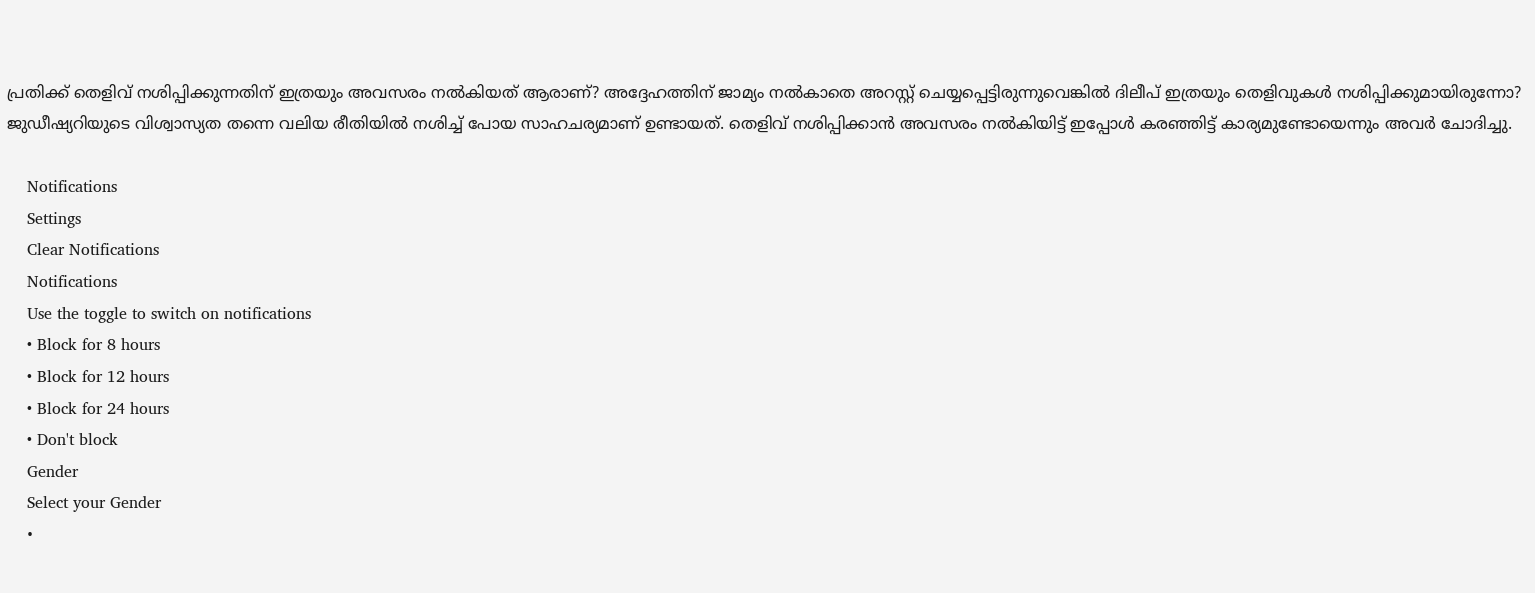പ്രതിക്ക് തെളിവ് നശിപ്പിക്കുന്നതിന് ഇത്രയും അവസരം നൽകിയത് ആരാണ്? അദ്ദേഹത്തിന് ജാമ്യം നൽകാതെ അറസ്റ്റ് ചെയ്യപ്പെട്ടിരുന്നുവെങ്കിൽ ദിലീപ് ഇത്രയും തെളിവുകൾ നശിപ്പിക്കുമായിരുന്നോ? ജുഡീഷ്യറിയുടെ വിശ്വാസ്യത തന്നെ വലിയ രീതിയിൽ നശിച്ച് പോയ സാഹചര്യമാണ് ഉണ്ടായത്. തെളിവ് നശിപ്പിക്കാൻ അവസരം നൽകിയിട്ട് ഇപ്പോൾ കരഞ്ഞിട്ട് കാര്യമുണ്ടോയെന്നും അവർ ചോദിച്ചു.

    Notifications
    Settings
    Clear Notifications
    Notifications
    Use the toggle to switch on notifications
    • Block for 8 hours
    • Block for 12 hours
    • Block for 24 hours
    • Don't block
    Gender
    Select your Gender
    •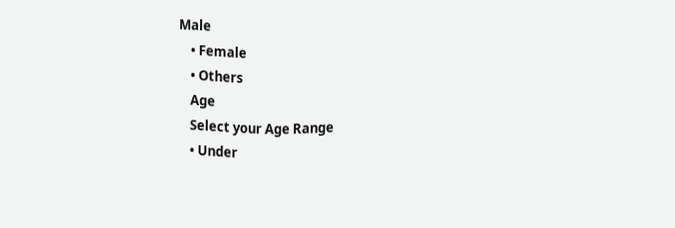Male
    • Female
    • Others
    Age
    Select your Age Range
    • Under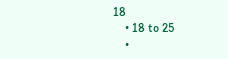18
    • 18 to 25
    •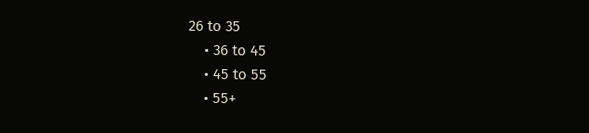26 to 35
    • 36 to 45
    • 45 to 55
    • 55+